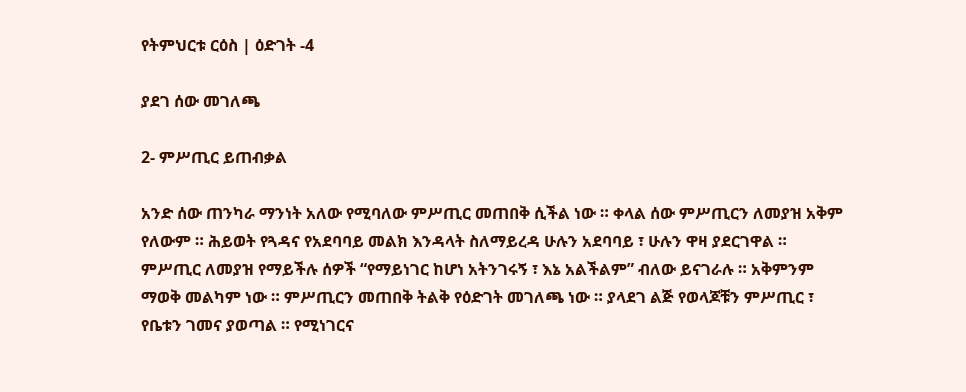የትምህርቱ ርዕስ | ዕድገት -4

ያደገ ሰው መገለጫ

2- ምሥጢር ይጠብቃል

አንድ ሰው ጠንካራ ማንነት አለው የሚባለው ምሥጢር መጠበቅ ሲችል ነው ። ቀላል ሰው ምሥጢርን ለመያዝ አቅም የለውም ። ሕይወት የጓዳና የአደባባይ መልክ እንዳላት ስለማይረዳ ሁሉን አደባባይ ፣ ሁሉን ዋዛ ያደርገዋል ። ምሥጢር ለመያዝ የማይችሉ ሰዎች “የማይነገር ከሆነ አትንገሩኝ ፣ እኔ አልችልም” ብለው ይናገራሉ ። አቅምንም ማወቅ መልካም ነው ። ምሥጢርን መጠበቅ ትልቅ የዕድገት መገለጫ ነው ። ያላደገ ልጅ የወላጆቹን ምሥጢር ፣ የቤቱን ገመና ያወጣል ። የሚነገርና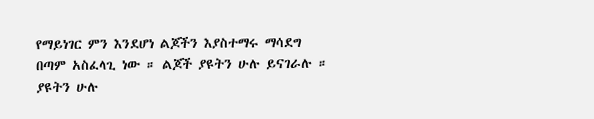የማይነገር ምን እንደሆነ ልጆችን እያስተማሩ ማሳደግ በጣም አስፈላጊ ነው ። ልጆች ያዩትን ሁሉ ይናገራሉ ። ያዩትን ሁሉ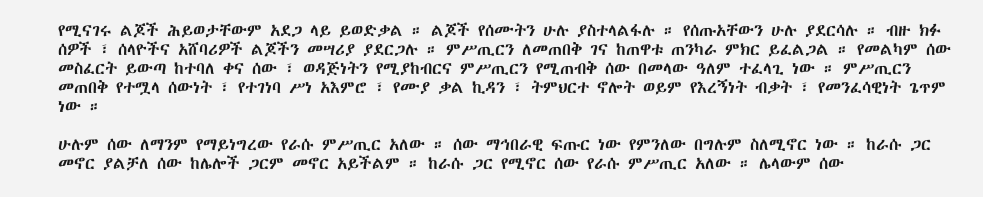የሚናገሩ ልጆች ሕይወታቸውም አደጋ ላይ ይወድቃል ። ልጆች የሰሙትን ሁሉ ያስተላልፋሉ ። የሰጡአቸውን ሁሉ ያደርሳሉ ። ብዙ ክፉ ሰዎች ፣ ሰላዮችና አሸባሪዎች ልጆችን መሣሪያ ያደርጋሉ ። ምሥጢርን ለመጠበቅ ገና ከጠዋቱ ጠንካራ ምክር ይፈልጋል ። የመልካም ሰው መስፈርት ይውጣ ከተባለ ቀና ሰው ፣ ወዳጅነትን የሚያከብርና ምሥጢርን የሚጠብቅ ሰው በመላው ዓለም ተፈላጊ ነው ። ምሥጢርን መጠበቅ የተሟላ ሰውነት ፣ የተገነባ ሥነ አእምሮ ፣ የሙያ ቃል ኪዳን ፣ ትምህርተ ኖሎት ወይም የእረኝነት ብቃት ፣ የመንፈሳዊነት ጌጥም ነው ።

ሁሉም ሰው ለማንም የማይነግረው የራሱ ምሥጢር አለው ። ሰው ማኅበራዊ ፍጡር ነው የምንለው በግሉም ስለሚኖር ነው ። ከራሱ ጋር መኖር ያልቻለ ሰው ከሌሎች ጋርም መኖር አይችልም ። ከራሱ ጋር የሚኖር ሰው የራሱ ምሥጢር አለው ። ሌላውም ሰው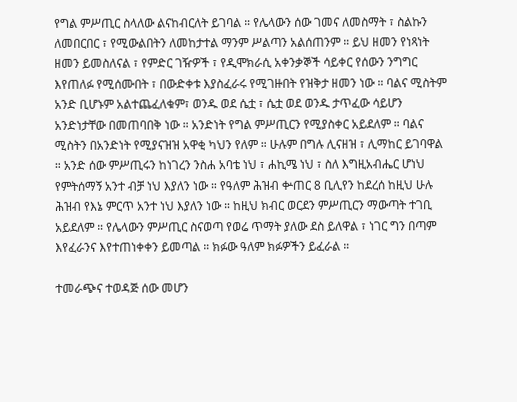የግል ምሥጢር ስላለው ልናከብርለት ይገባል ። የሌላውን ሰው ገመና ለመስማት ፣ ስልኩን ለመበርበር ፣ የሚውልበትን ለመከታተል ማንም ሥልጣን አልሰጠንም ። ይህ ዘመን የነጻነት ዘመን ይመስለናል ፣ የምድር ገዥዎች ፣ የዲሞክራሲ አቀንቃኞች ሳይቀር የሰውን ንግግር እየጠለፉ የሚሰሙበት ፣ በውድቀቱ እያስፈራሩ የሚገዙበት የዝቅታ ዘመን ነው ። ባልና ሚስትም አንድ ቢሆኑም አልተጨፈለቁም፣ ወንዱ ወደ ሴቷ ፣ ሴቷ ወደ ወንዱ ታጥፈው ሳይሆን አንድነታቸው በመጠባበቅ ነው ። አንድነት የግል ምሥጢርን የሚያስቀር አይደለም ። ባልና ሚስትን በአንድነት የሚያናዝዝ አዋቂ ካህን የለም ። ሁሉም በግሉ ሊናዘዝ ፣ ሊማከር ይገባዋል ። አንድ ሰው ምሥጢሩን ከነገረን ንስሐ አባቴ ነህ ፣ ሐኪሜ ነህ ፣ ስለ እግዚአብሔር ሆነህ የምትሰማኝ አንተ ብቻ ነህ እያለን ነው ። የዓለም ሕዝብ ቍጠር 8 ቢሊየን ከደረሰ ከዚህ ሁሉ ሕዝብ የእኔ ምርጥ አንተ ነህ እያለን ነው ። ከዚህ ክብር ወርደን ምሥጢርን ማውጣት ተገቢ አይደለም ። የሌላውን ምሥጢር ስናወጣ የወሬ ጥማት ያለው ደስ ይለዋል ፣ ነገር ግን በጣም እየፈራንና እየተጠነቀቀን ይመጣል ። ክፉው ዓለም ክፉዎችን ይፈራል ።

ተመራጭና ተወዳጅ ሰው መሆን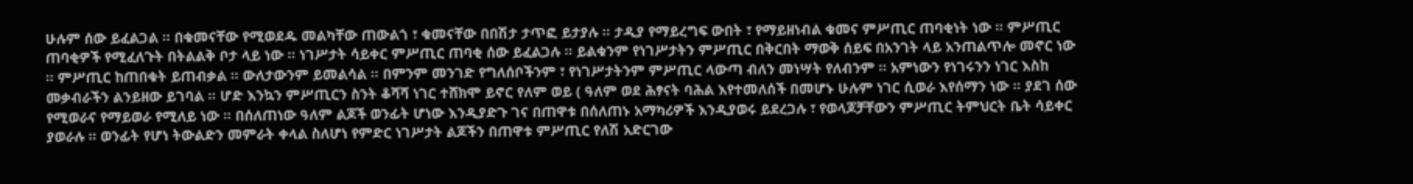ሁሉም ሰው ይፈልጋል ። በቁመናቸው የሚወደዱ መልካቸው ጠውልጎ ፣ ቁመናቸው በበሽታ ታጥፎ ይታያሉ ። ታዲያ የማይረግፍ ውበት ፣ የማይዘነብል ቁመና ምሥጢር ጠባቂነት ነው ። ምሥጢር ጠባቂዎች የሚፈለጉት በትልልቅ ቦታ ላይ ነው ። ነገሥታት ሳይቀር ምሥጢር ጠባቂ ሰው ይፈልጋሉ ። ይልቁንም የነገሥታትን ምሥጢር በቅርበት ማወቅ ሰይፍ በአንገት ላይ አንጠልጥሎ መኖር ነው ። ምሥጢር ከጠበቁት ይጠብቃል ። ውለታውንም ይመልሳል ። በምንም መንገድ የግለሰቦችንም ፣ የነገሥታትንም ምሥጢር ላውጣ ብለን መነሣት የለብንም ። አምነውን የነገሩንን ነገር እስከ መቃብራችን ልንይዘው ይገባል ። ሆድ እንኳን ምሥጢርን ስንት ቆሻሻ ነገር ተሸክሞ ይኖር የለም ወይ ( ዓለም ወደ ሕፃናት ባሕል እየተመለሰች በመሆኑ ሁሉም ነገር ሲወራ እየሰማን ነው ። ያደገ ሰው የሚወራና የማይወራ የሚለይ ነው ። በሰለጠነው ዓለም ልጆች ወንፊት ሆነው እንዲያድጉ ገና በጠዋቱ በሰለጠኑ አማካሪዎች እንዲያወሩ ይደረጋሉ ፣ የወላጆቻቸውን ምሥጢር ትምህርት ቤት ሳይቀር ያወራሉ ። ወንፊት የሆነ ትውልድን መምራት ቀላል ስለሆነ የምድር ነገሥታት ልጆችን በጠዋቱ ምሥጢር የለሽ አድርገው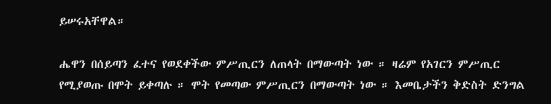ይሠሩአቸዋል።

ሔዋን በሰይጣን ፈተና የወደቀችው ምሥጢርን ለጠላት በማውጣት ነው ። ዛሬም የአገርን ምሥጢር የሚያወጡ በሞት ይቀጣሉ ። ሞት የመጣው ምሥጢርን በማውጣት ነው ። እመቤታችን ቅድስት ድንግል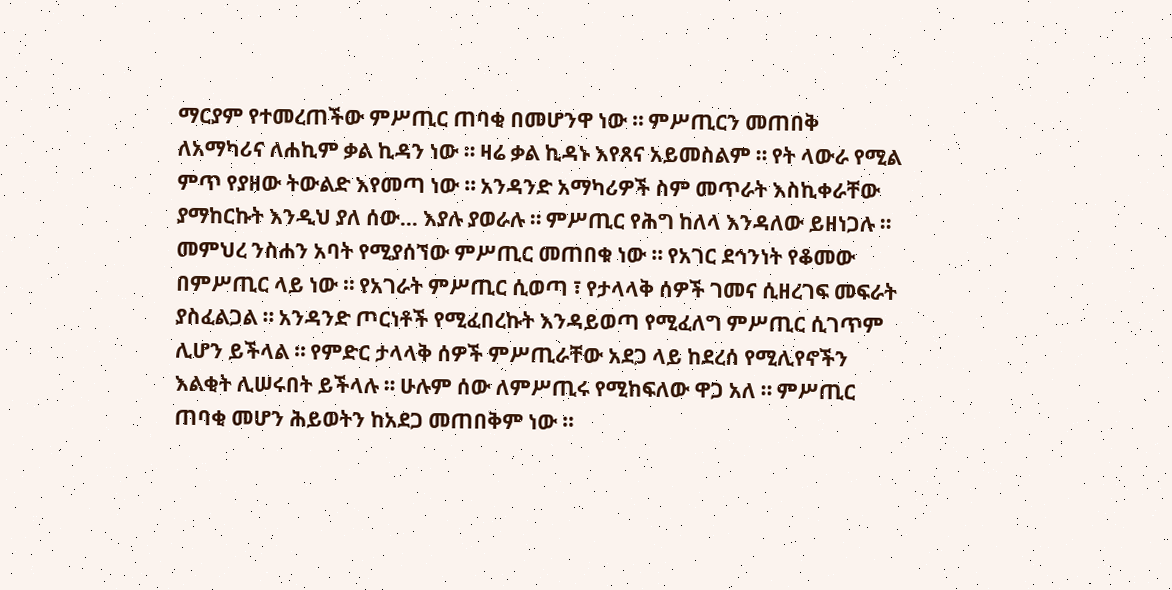ማርያም የተመረጠችው ምሥጢር ጠባቂ በመሆንዋ ነው ። ምሥጢርን መጠበቅ ለአማካሪና ለሐኪም ቃል ኪዳን ነው ። ዛሬ ቃል ኪዳኑ እየጸና አይመስልም ። የት ላውራ የሚል ምጥ የያዘው ትውልድ እየመጣ ነው ። አንዳንድ አማካሪዎች ስም መጥራት እስኪቀራቸው ያማከርኩት እንዲህ ያለ ሰው… እያሉ ያወራሉ ። ምሥጢር የሕግ ከለላ እንዳለው ይዘነጋሉ ። መምህረ ንስሐን አባት የሚያሰኘው ምሥጢር መጠበቁ ነው ። የአገር ደኅንነት የቆመው በምሥጢር ላይ ነው ። የአገራት ምሥጢር ሲወጣ ፣ የታላላቅ ሰዎች ገመና ሲዘረገፍ መፍራት ያስፈልጋል ። አንዳንድ ጦርነቶች የሚፈበረኩት እንዳይወጣ የሚፈለግ ምሥጢር ሲገጥም ሊሆን ይችላል ። የምድር ታላላቅ ሰዎች ምሥጢራቸው አደጋ ላይ ከደረሰ የሚሊየኖችን እልቂት ሊሠሩበት ይችላሉ ። ሁሉም ሰው ለምሥጢሩ የሚከፍለው ዋጋ አለ ። ምሥጢር ጠባቂ መሆን ሕይወትን ከአደጋ መጠበቅም ነው ።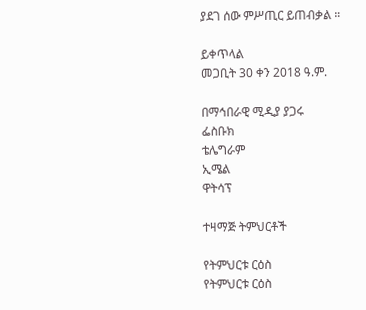ያደገ ሰው ምሥጢር ይጠብቃል ።

ይቀጥላል
መጋቢት 30 ቀን 2018 ዓ.ም.

በማኅበራዊ ሚዲያ ያጋሩ
ፌስቡክ
ቴሌግራም
ኢሜል
ዋትሳፕ

ተዛማጅ ትምህርቶች

የትምህርቱ ርዕስ
የትምህርቱ ርዕስ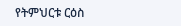የትምህርቱ ርዕስ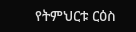የትምህርቱ ርዕስ